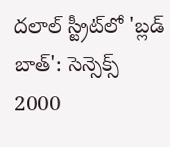దలాల్ స్ట్రీట్‌లో 'బ్లడ్ బాత్': సెన్సెక్స్ 2000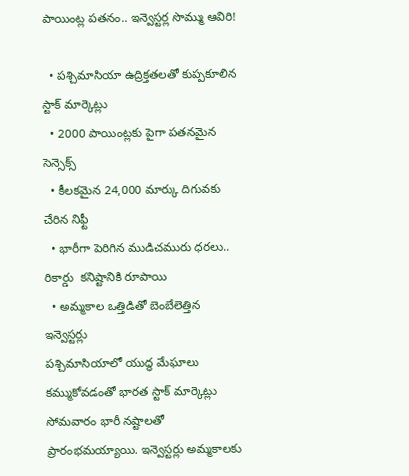పాయింట్ల పతనం.. ఇన్వెస్టర్ల సొమ్ము ఆవిరి!

  • పశ్చిమాసియా ఉద్రిక్తతలతో కుప్పకూలిన స్టాక్ మార్కెట్లు
  • 2000 పాయింట్లకు పైగా పతనమైన సెన్సెక్స్
  • కీలకమైన 24,000 మార్కు దిగువకు చేరిన నిఫ్టీ
  • భారీగా పెరిగిన ముడిచమురు ధరలు.. రికార్డు  కనిష్టానికి రూపాయి
  • అమ్మకాల ఒత్తిడితో బెంబేలెత్తిన ఇన్వెస్టర్లు
పశ్చిమాసియాలో యుద్ధ మేఘాలు కమ్ముకోవడంతో భారత స్టాక్ మార్కెట్లు సోమవారం భారీ నష్టాలతో ప్రారంభమయ్యాయి. ఇన్వెస్టర్లు అమ్మకాలకు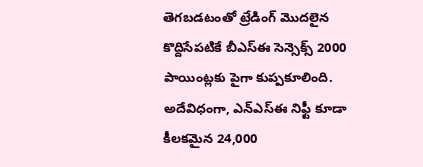తెగబడటంతో ట్రేడింగ్ మొదలైన కొద్దిసేపటికే బీఎస్ఈ సెన్సెక్స్ 2000 పాయింట్లకు పైగా కుప్పకూలింది. అదేవిధంగా, ఎన్ఎస్ఈ నిఫ్టీ కూడా కీలకమైన 24,000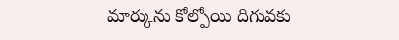మార్కును కోల్పోయి దిగువకు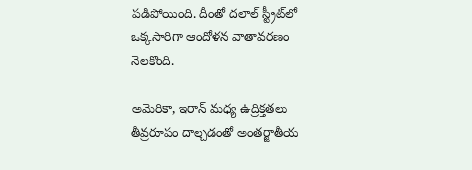పడిపోయింది. దీంతో దలాల్ స్ట్రీట్‌లో ఒక్కసారిగా ఆందోళన వాతావరణం నెలకొంది.

అమెరికా, ఇరాన్ మధ్య ఉద్రిక్తతలు తీవ్రరూపం దాల్చడంతో అంతర్జాతీయ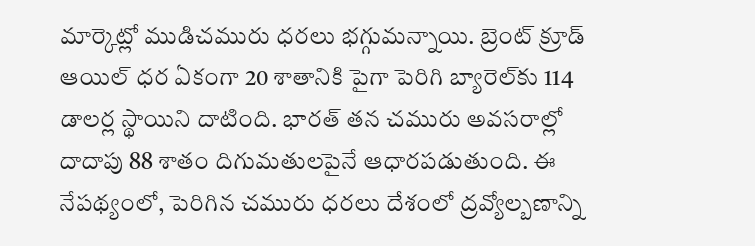మార్కెట్లో ముడిచమురు ధరలు భగ్గుమన్నాయి. బ్రెంట్ క్రూడ్ ఆయిల్ ధర ఏకంగా 20 శాతానికి పైగా పెరిగి బ్యారెల్‌కు 114 డాలర్ల స్థాయిని దాటింది. భారత్ తన చమురు అవసరాల్లో దాదాపు 88 శాతం దిగుమతులపైనే ఆధారపడుతుంది. ఈ నేపథ్యంలో, పెరిగిన చమురు ధరలు దేశంలో ద్రవ్యోల్బణాన్ని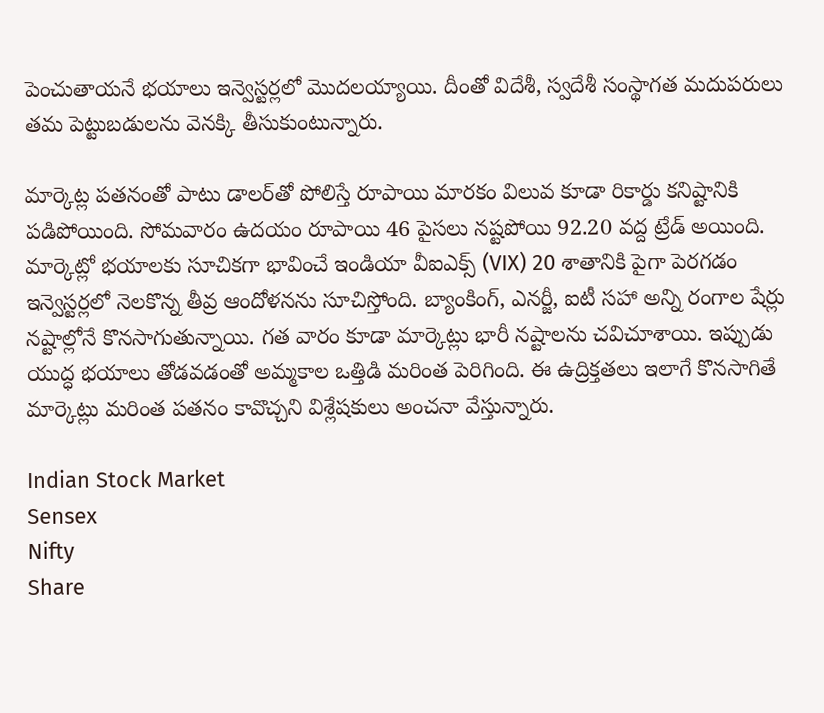పెంచుతాయనే భయాలు ఇన్వెస్టర్లలో మొదలయ్యాయి. దీంతో విదేశీ, స్వదేశీ సంస్థాగత మదుపరులు తమ పెట్టుబడులను వెనక్కి తీసుకుంటున్నారు.

మార్కెట్ల పతనంతో పాటు డాలర్‌తో పోలిస్తే రూపాయి మారకం విలువ కూడా రికార్డు కనిష్టానికి పడిపోయింది. సోమవారం ఉదయం రూపాయి 46 పైసలు నష్టపోయి 92.20 వద్ద ట్రేడ్ అయింది. మార్కెట్లో భయాలకు సూచికగా భావించే ఇండియా వీఐఎక్స్ (VIX) 20 శాతానికి పైగా పెరగడం ఇన్వెస్టర్లలో నెలకొన్న తీవ్ర ఆందోళనను సూచిస్తోంది. బ్యాంకింగ్, ఎనర్జీ, ఐటీ సహా అన్ని రంగాల షేర్లు నష్టాల్లోనే కొనసాగుతున్నాయి. గత వారం కూడా మార్కెట్లు భారీ నష్టాలను చవిచూశాయి. ఇప్పుడు యుద్ధ భయాలు తోడవడంతో అమ్మకాల ఒత్తిడి మరింత పెరిగింది. ఈ ఉద్రిక్తతలు ఇలాగే కొనసాగితే మార్కెట్లు మరింత పతనం కావొచ్చని విశ్లేషకులు అంచనా వేస్తున్నారు.

Indian Stock Market
Sensex
Nifty
Share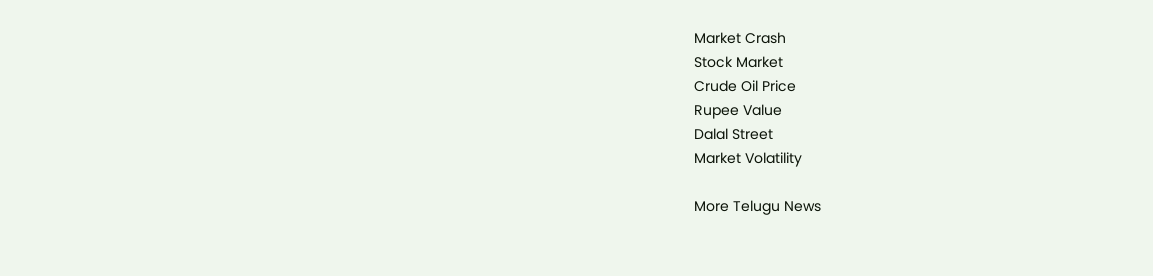Market Crash
Stock Market
Crude Oil Price
Rupee Value
Dalal Street
Market Volatility

More Telugu News